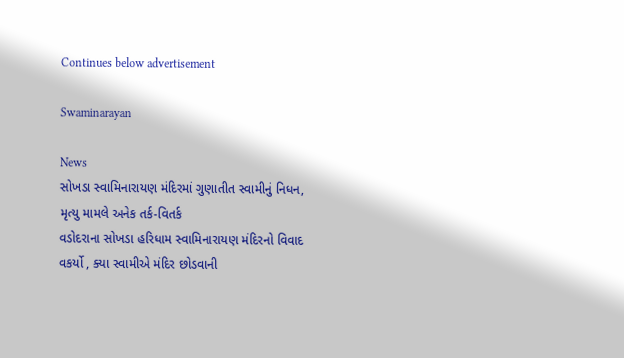Continues below advertisement

Swaminarayan

News
સોખડા સ્વામિનારાયણ મંદિરમાં ગુણાતીત સ્વામીનું નિધન, મૃત્યુ મામલે અનેક તર્ક-વિતર્ક
વડોદરાના સોખડા હરિધામ સ્વામિનારાયણ મંદિરનો વિવાદ વકર્યો , ક્યા સ્વામીએ મંદિર છોડવાની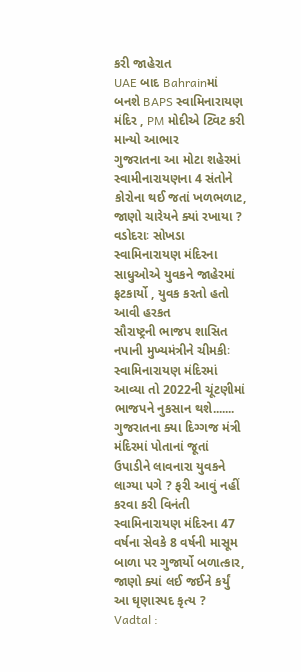કરી જાહેરાત
UAE બાદ Bahrainમાં બનશે BAPS સ્વામિનારાયણ મંદિર , PM મોદીએ ટ્વિટ કરી માન્યો આભાર
ગુજરાતના આ મોટા શહેરમાં સ્વામીનારાયણના 4 સંતોને કોરોના થઈ જતાં ખળભળાટ, જાણો ચારેયને ક્યાં રખાયા ?
વડોદરાઃ સોખડા સ્વામિનારાયણ મંદિરના સાધુઓએ યુવકને જાહેરમાં ફટકાર્યો , યુવક કરતો હતો આવી હરકત
સૌરાષ્ટ્રની ભાજપ શાસિત નપાની મુખ્યમંત્રીને ચીમકીઃ સ્વામિનારાયણ મંદિરમાં આવ્યા તો 2022ની ચૂંટણીમાં ભાજપને નુકસાન થશે.......
ગુજરાતના ક્યા દિગ્ગજ મંત્રી મંદિરમાં પોતાનાં જૂતાં ઉપાડીને લાવનારા યુવકને લાગ્યા પગે ? ફરી આવું નહીં કરવા કરી વિનંતી
સ્વામિનારાયણ મંદિરના 47 વર્ષના સેવકે 8 વર્ષની માસૂમ બાળા પર ગુજાર્યો બળાત્કાર, જાણો ક્યાં લઈ જઈને કર્યું આ ઘૃણાસ્પદ કૃત્ય ?
Vadtal :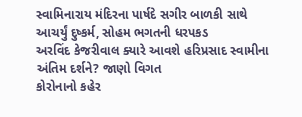સ્વામિનારાય મંદિરના પાર્ષદે સગીર બાળકી સાથે આચર્યું દુષ્કર્મ, સોહમ ભગતની ધરપકડ
અરવિંદ કેજરીવાલ ક્યારે આવશે હરિપ્રસાદ સ્વામીના અંતિમ દર્શને? જાણો વિગત
કોરોનાનો કહેર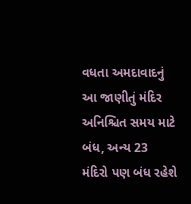વધતા અમદાવાદનું આ જાણીતું મંદિર અનિશ્ચિત સમય માટે બંધ, અન્ય 23 મંદિરો પણ બંધ રહેશે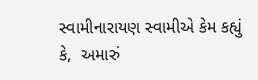સ્વામીનારાયણ સ્વામીએ કેમ કહ્યું કે,  અમારું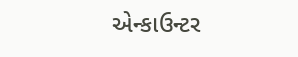એન્કાઉન્ટર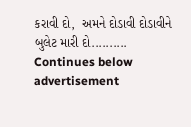કરાવી દો,  અમને દોડાવી દોડાવીને બુલેટ મારી દો..........
Continues below advertisement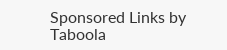Sponsored Links by Taboola